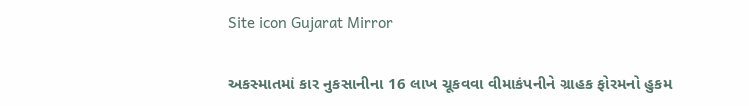Site icon Gujarat Mirror

અકસ્માતમાં કાર નુકસાનીના 16 લાખ ચૂકવવા વીમાકંપનીને ગ્રાહક ફોરમનો હુકમ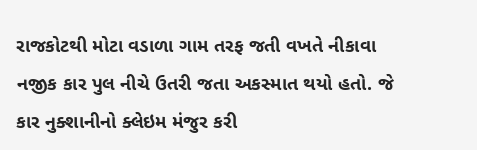રાજકોટથી મોટા વડાળા ગામ તરફ જતી વખતે નીકાવા નજીક કાર પુલ નીચે ઉતરી જતા અકસ્માત થયો હતો. જે કાર નુક્શાનીનો ક્લેઇમ મંજુર કરી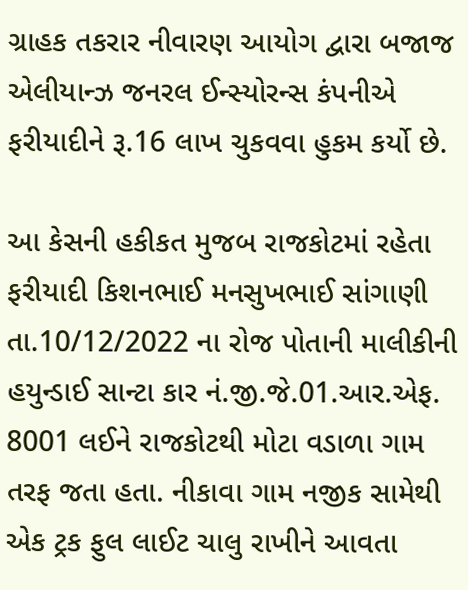ગ્રાહક તકરાર નીવારણ આયોગ દ્વારા બજાજ એલીયાન્ઝ જનરલ ઈન્સ્યોરન્સ કંપનીએ ફરીયાદીને રૂ.16 લાખ ચુકવવા હુકમ કર્યો છે.

આ કેસની હકીકત મુજબ રાજકોટમાં રહેતા ફરીયાદી કિશનભાઈ મનસુખભાઈ સાંગાણી તા.10/12/2022 ના રોજ પોતાની માલીકીની હયુન્ડાઈ સાન્ટા કાર નં.જી.જે.01.આર.એફ. 8001 લઈને રાજકોટથી મોટા વડાળા ગામ તરફ જતા હતા. નીકાવા ગામ નજીક સામેથી એક ટ્રક ફુલ લાઈટ ચાલુ રાખીને આવતા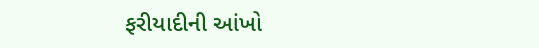ફરીયાદીની આંખો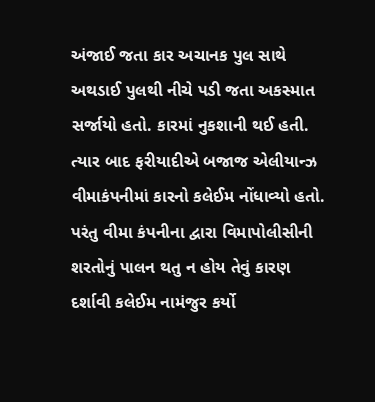અંજાઈ જતા કાર અચાનક પુલ સાથે અથડાઈ પુલથી નીચે પડી જતા અકસ્માત સર્જાયો હતો. કારમાં નુકશાની થઈ હતી. ત્યાર બાદ ફરીયાદીએ બજાજ એલીયાન્ઝ વીમાકંપનીમાં કારનો કલેઈમ નોંધાવ્યો હતો. પરંતુ વીમા કંપનીના દ્વારા વિમાપોલીસીની શરતોનું પાલન થતુ ન હોય તેવું કારણ દર્શાવી કલેઈમ નામંજુર કર્યો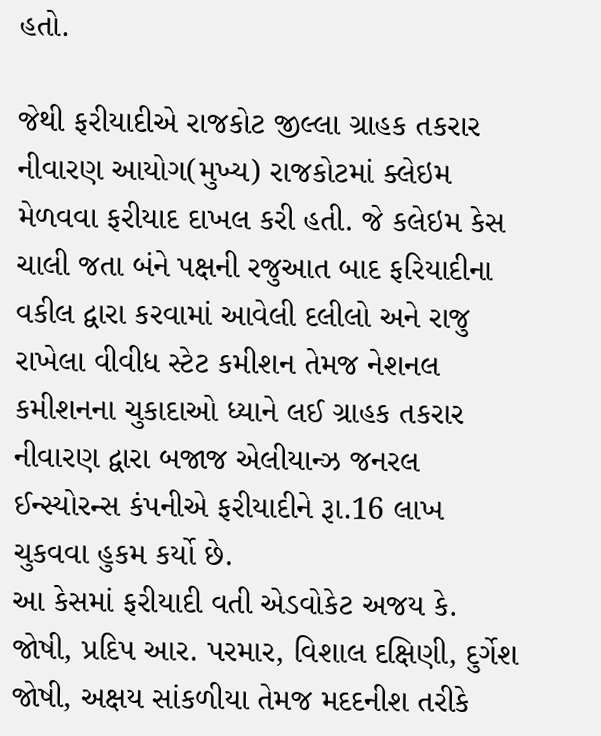હતો.

જેથી ફરીયાદીએ રાજકોટ જીલ્લા ગ્રાહક તકરાર નીવારણ આયોગ(મુખ્ય) રાજકોટમાં ક્લેઇમ મેળવવા ફરીયાદ દાખલ કરી હતી. જે કલેઇમ કેસ ચાલી જતા બંને પક્ષની રજુઆત બાદ ફરિયાદીના વકીલ દ્વારા કરવામાં આવેલી દલીલો અને રાજુ રાખેલા વીવીધ સ્ટેટ કમીશન તેમજ નેશનલ કમીશનના ચુકાદાઓ ધ્યાને લઈ ગ્રાહક તકરાર નીવારણ દ્વારા બજાજ એલીયાન્ઝ જનરલ ઈન્સ્યોરન્સ કંપનીએ ફરીયાદીને રૂા.16 લાખ ચુકવવા હુકમ કર્યો છે.
આ કેસમાં ફરીયાદી વતી એડવોકેટ અજય કે. જોષી, પ્રદિપ આર. પરમાર, વિશાલ દક્ષિણી, દુર્ગેશ જોષી, અક્ષય સાંકળીયા તેમજ મદદનીશ તરીકે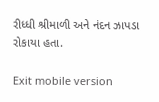રીધ્ધી શ્રીમાળી અને નંદન ઝાપડા રોકાયા હતા.

Exit mobile version